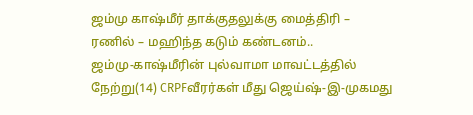ஜம்மு காஷ்மீர் தாக்குதலுக்கு மைத்திரி – ரணில் – மஹிந்த கடும் கண்டனம்..
ஜம்மு-காஷ்மீரின் புல்வாமா மாவட்டத்தில் நேற்று(14) CRPFவீரர்கள் மீது ஜெய்ஷ்-இ-முகமது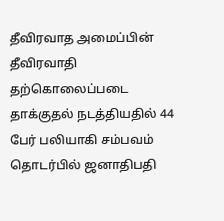தீவிரவாத அமைப்பின் தீவிரவாதி தற்கொலைப்படை தாக்குதல் நடத்தியதில் 44 பேர் பலியாகி சம்பவம் தொடர்பில் ஜனாதிபதி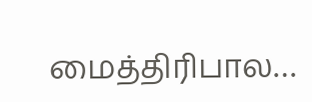மைத்திரிபால…